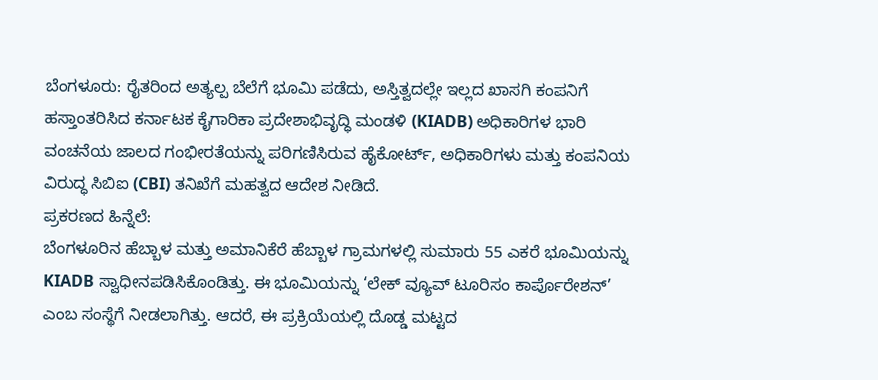ಬೆಂಗಳೂರು: ರೈತರಿಂದ ಅತ್ಯಲ್ಪ ಬೆಲೆಗೆ ಭೂಮಿ ಪಡೆದು, ಅಸ್ತಿತ್ವದಲ್ಲೇ ಇಲ್ಲದ ಖಾಸಗಿ ಕಂಪನಿಗೆ ಹಸ್ತಾಂತರಿಸಿದ ಕರ್ನಾಟಕ ಕೈಗಾರಿಕಾ ಪ್ರದೇಶಾಭಿವೃದ್ಧಿ ಮಂಡಳಿ (KIADB) ಅಧಿಕಾರಿಗಳ ಭಾರಿ ವಂಚನೆಯ ಜಾಲದ ಗಂಭೀರತೆಯನ್ನು ಪರಿಗಣಿಸಿರುವ ಹೈಕೋರ್ಟ್, ಅಧಿಕಾರಿಗಳು ಮತ್ತು ಕಂಪನಿಯ ವಿರುದ್ಧ ಸಿಬಿಐ (CBI) ತನಿಖೆಗೆ ಮಹತ್ವದ ಆದೇಶ ನೀಡಿದೆ.
ಪ್ರಕರಣದ ಹಿನ್ನೆಲೆ:
ಬೆಂಗಳೂರಿನ ಹೆಬ್ಬಾಳ ಮತ್ತು ಅಮಾನಿಕೆರೆ ಹೆಬ್ಬಾಳ ಗ್ರಾಮಗಳಲ್ಲಿ ಸುಮಾರು 55 ಎಕರೆ ಭೂಮಿಯನ್ನು KIADB ಸ್ವಾಧೀನಪಡಿಸಿಕೊಂಡಿತ್ತು. ಈ ಭೂಮಿಯನ್ನು ‘ಲೇಕ್ ವ್ಯೂವ್ ಟೂರಿಸಂ ಕಾರ್ಪೊರೇಶನ್’ ಎಂಬ ಸಂಸ್ಥೆಗೆ ನೀಡಲಾಗಿತ್ತು. ಆದರೆ, ಈ ಪ್ರಕ್ರಿಯೆಯಲ್ಲಿ ದೊಡ್ಡ ಮಟ್ಟದ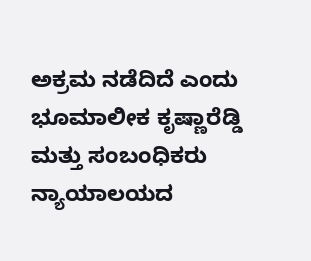ಅಕ್ರಮ ನಡೆದಿದೆ ಎಂದು ಭೂಮಾಲೀಕ ಕೃಷ್ಣಾರೆಡ್ಡಿ ಮತ್ತು ಸಂಬಂಧಿಕರು ನ್ಯಾಯಾಲಯದ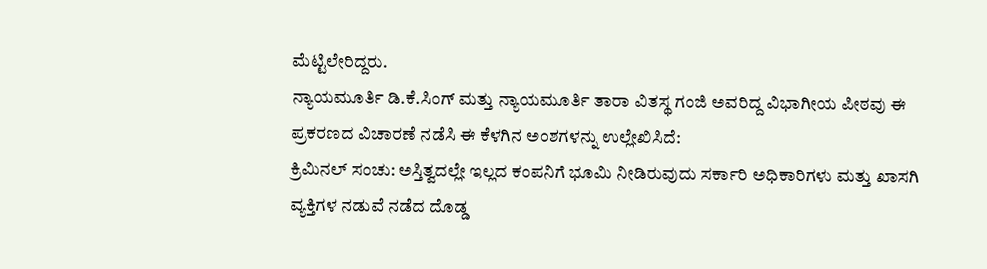ಮೆಟ್ಟಿಲೇರಿದ್ದರು.
ನ್ಯಾಯಮೂರ್ತಿ ಡಿ.ಕೆ.ಸಿಂಗ್ ಮತ್ತು ನ್ಯಾಯಮೂರ್ತಿ ತಾರಾ ವಿತಸ್ಥ ಗಂಜಿ ಅವರಿದ್ದ ವಿಭಾಗೀಯ ಪೀಠವು ಈ ಪ್ರಕರಣದ ವಿಚಾರಣೆ ನಡೆಸಿ ಈ ಕೆಳಗಿನ ಅಂಶಗಳನ್ನು ಉಲ್ಲೇಖಿಸಿದೆ:
ಕ್ರಿಮಿನಲ್ ಸಂಚು: ಅಸ್ತಿತ್ವದಲ್ಲೇ ಇಲ್ಲದ ಕಂಪನಿಗೆ ಭೂಮಿ ನೀಡಿರುವುದು ಸರ್ಕಾರಿ ಅಧಿಕಾರಿಗಳು ಮತ್ತು ಖಾಸಗಿ ವ್ಯಕ್ತಿಗಳ ನಡುವೆ ನಡೆದ ದೊಡ್ಡ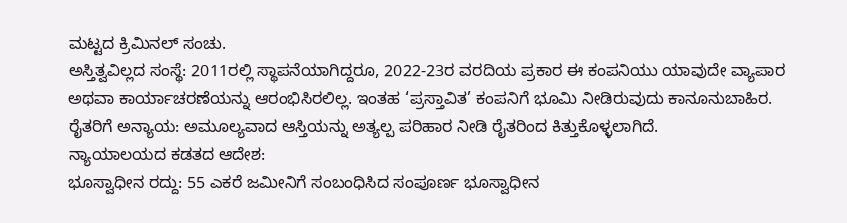ಮಟ್ಟದ ಕ್ರಿಮಿನಲ್ ಸಂಚು.
ಅಸ್ತಿತ್ವವಿಲ್ಲದ ಸಂಸ್ಥೆ: 2011ರಲ್ಲಿ ಸ್ಥಾಪನೆಯಾಗಿದ್ದರೂ, 2022-23ರ ವರದಿಯ ಪ್ರಕಾರ ಈ ಕಂಪನಿಯು ಯಾವುದೇ ವ್ಯಾಪಾರ ಅಥವಾ ಕಾರ್ಯಾಚರಣೆಯನ್ನು ಆರಂಭಿಸಿರಲಿಲ್ಲ. ಇಂತಹ ‘ಪ್ರಸ್ತಾವಿತ’ ಕಂಪನಿಗೆ ಭೂಮಿ ನೀಡಿರುವುದು ಕಾನೂನುಬಾಹಿರ.
ರೈತರಿಗೆ ಅನ್ಯಾಯ: ಅಮೂಲ್ಯವಾದ ಆಸ್ತಿಯನ್ನು ಅತ್ಯಲ್ಪ ಪರಿಹಾರ ನೀಡಿ ರೈತರಿಂದ ಕಿತ್ತುಕೊಳ್ಳಲಾಗಿದೆ.
ನ್ಯಾಯಾಲಯದ ಕಡತದ ಆದೇಶ:
ಭೂಸ್ವಾಧೀನ ರದ್ದು: 55 ಎಕರೆ ಜಮೀನಿಗೆ ಸಂಬಂಧಿಸಿದ ಸಂಪೂರ್ಣ ಭೂಸ್ವಾಧೀನ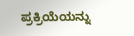ಪ್ರಕ್ರಿಯೆಯನ್ನು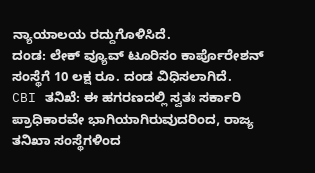ನ್ಯಾಯಾಲಯ ರದ್ದುಗೊಳಿಸಿದೆ.
ದಂಡ: ಲೇಕ್ ವ್ಯೂವ್ ಟೂರಿಸಂ ಕಾರ್ಪೊರೇಶನ್ ಸಂಸ್ಥೆಗೆ 10 ಲಕ್ಷ ರೂ. ದಂಡ ವಿಧಿಸಲಾಗಿದೆ.
CBI ತನಿಖೆ: ಈ ಹಗರಣದಲ್ಲಿ ಸ್ವತಃ ಸರ್ಕಾರಿ ಪ್ರಾಧಿಕಾರವೇ ಭಾಗಿಯಾಗಿರುವುದರಿಂದ, ರಾಜ್ಯ ತನಿಖಾ ಸಂಸ್ಥೆಗಳಿಂದ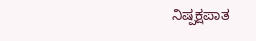ನಿಷ್ಪಕ್ಷಪಾತ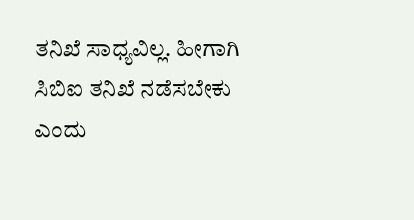ತನಿಖೆ ಸಾಧ್ಯವಿಲ್ಲ. ಹೀಗಾಗಿ ಸಿಬಿಐ ತನಿಖೆ ನಡೆಸಬೇಕು ಎಂದು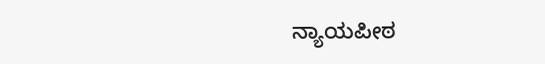ನ್ಯಾಯಪೀಠ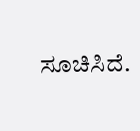ಸೂಚಿಸಿದೆ.